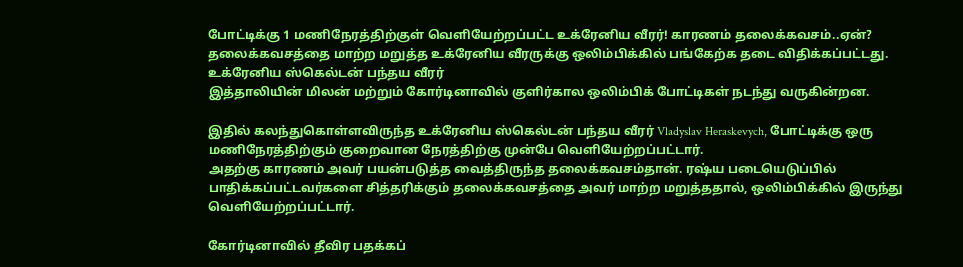போட்டிக்கு 1 மணிநேரத்திற்குள் வெளியேற்றப்பட்ட உக்ரேனிய வீரர்! காரணம் தலைக்கவசம்..ஏன்?
தலைக்கவசத்தை மாற்ற மறுத்த உக்ரேனிய வீரருக்கு ஒலிம்பிக்கில் பங்கேற்க தடை விதிக்கப்பட்டது.
உக்ரேனிய ஸ்கெல்டன் பந்தய வீரர்
இத்தாலியின் மிலன் மற்றும் கோர்டினாவில் குளிர்கால ஒலிம்பிக் போட்டிகள் நடந்து வருகின்றன.

இதில் கலந்துகொள்ளவிருந்த உக்ரேனிய ஸ்கெல்டன் பந்தய வீரர் Vladyslav Heraskevych, போட்டிக்கு ஒரு மணிநேரத்திற்கும் குறைவான நேரத்திற்கு முன்பே வெளியேற்றப்பட்டார்.
அதற்கு காரணம் அவர் பயன்படுத்த வைத்திருந்த தலைக்கவசம்தான். ரஷ்ய படையெடுப்பில் பாதிக்கப்பட்டவர்களை சித்தரிக்கும் தலைக்கவசத்தை அவர் மாற்ற மறுத்ததால், ஒலிம்பிக்கில் இருந்து வெளியேற்றப்பட்டார்.

கோர்டினாவில் தீவிர பதக்கப்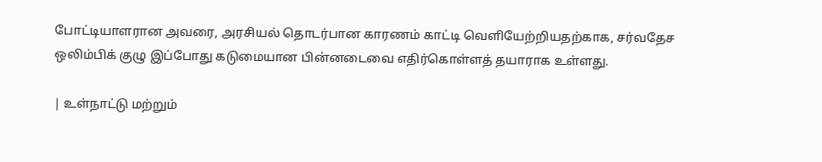போட்டியாளரான அவரை, அரசியல் தொடர்பான காரணம் காட்டி வெளியேற்றியதற்காக, சர்வதேச ஒலிம்பிக் குழு இப்போது கடுமையான பின்னடைவை எதிர்கொள்ளத் தயாராக உள்ளது.

| உள்நாட்டு மற்றும்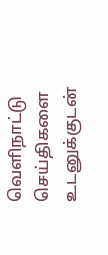வெளிநாட்டு செய்திகளை உடனுக்குடன்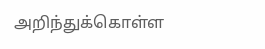அறிந்துக்கொள்ள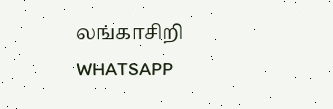லங்காசிறி WHATSAPP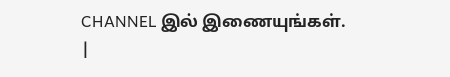CHANNEL இல் இணையுங்கள். |